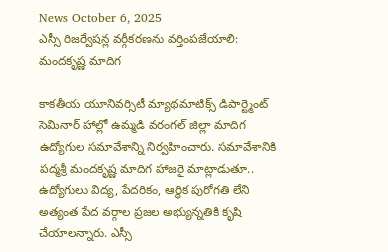News October 6, 2025
ఎస్సీ రిజర్వేషన్ల వర్గీకరణను వర్తింపజేయాలి: మందకృష్ణ మాదిగ

కాకతీయ యూనివర్సిటీ మ్యాథమాటిక్స్ డిపార్ట్మెంట్ సెమినార్ హాల్లో ఉమ్మడి వరంగల్ జిల్లా మాదిగ ఉద్యోగుల సమావేశాన్ని నిర్వహించారు. సమావేశానికి పద్మశ్రీ మందకృష్ణ మాదిగ హాజరై మాట్లాడుతూ.. ఉద్యోగులు విద్య, పేదరికం, ఆర్థిక పురోగతి లేని అత్యంత పేద వర్గాల ప్రజల అభ్యున్నతికి కృషి చేయాలన్నారు. ఎస్సీ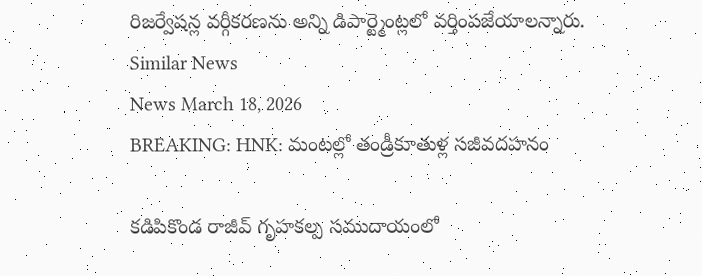రిజర్వేషన్ల వర్గీకరణను అన్ని డిపార్ట్మెంట్లలో వర్తింపజేయాలన్నారు.
Similar News
News March 18, 2026
BREAKING: HNK: మంటల్లో తండ్రీకూతుళ్ల సజీవదహనం

కడిపికొండ రాజీవ్ గృహకల్ప సముదాయంలో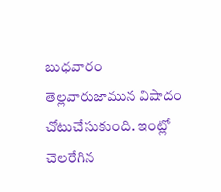బుధవారం తెల్లవారుజామున విషాదం చోటుచేసుకుంది. ఇంట్లో చెలరేగిన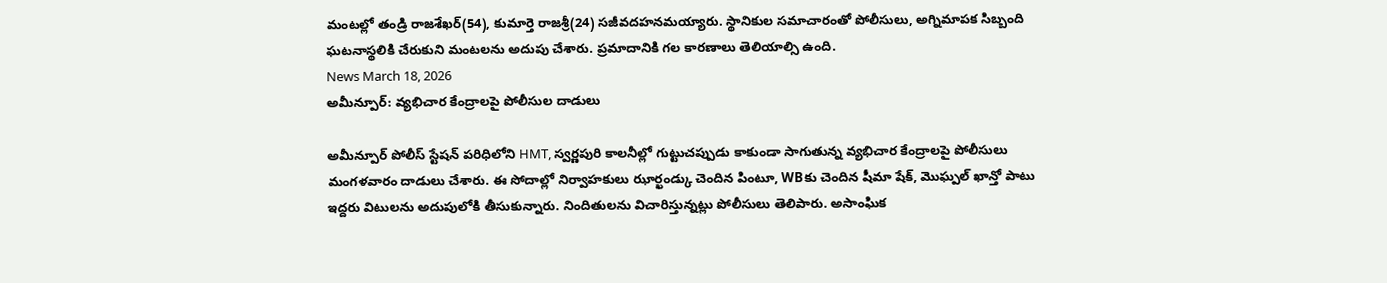మంటల్లో తండ్రి రాజశేఖర్(54), కుమార్తె రాజశ్రీ(24) సజీవదహనమయ్యారు. స్థానికుల సమాచారంతో పోలీసులు, అగ్నిమాపక సిబ్బంది ఘటనాస్థలికి చేరుకుని మంటలను అదుపు చేశారు. ప్రమాదానికి గల కారణాలు తెలియాల్సి ఉంది.
News March 18, 2026
అమీన్పూర్: వ్యభిచార కేంద్రాలపై పోలీసుల దాడులు

అమీన్పూర్ పోలీస్ స్టేషన్ పరిధిలోని HMT, స్వర్ణపురి కాలనీల్లో గుట్టుచప్పుడు కాకుండా సాగుతున్న వ్యభిచార కేంద్రాలపై పోలీసులు మంగళవారం దాడులు చేశారు. ఈ సోదాల్లో నిర్వాహకులు ఝార్ఖండ్కు చెందిన పింటూ, WBకు చెందిన షీమా షేక్, మొఘ్పల్ ఖాన్తో పాటు ఇద్దరు విటులను అదుపులోకి తీసుకున్నారు. నిందితులను విచారిస్తున్నట్లు పోలీసులు తెలిపారు. అసాంఘిక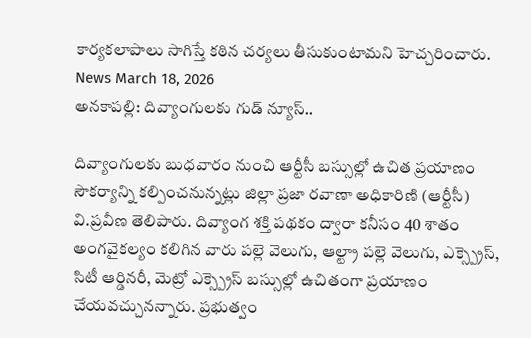కార్యకలాపాలు సాగిస్తే కఠిన చర్యలు తీసుకుంటామని హెచ్చరించారు.
News March 18, 2026
అనకాపల్లి: దివ్యాంగులకు గుడ్ న్యూస్..

దివ్యాంగులకు బుధవారం నుంచి ఆర్టీసీ బస్సుల్లో ఉచిత ప్రయాణం సౌకర్యాన్ని కల్పించనున్నట్లు జిల్లా ప్రజా రవాణా అధికారిణి (ఆర్టీసీ) వి.ప్రవీణ తెలిపారు. దివ్యాంగ శక్తి పథకం ద్వారా కనీసం 40 శాతం అంగవైకల్యం కలిగిన వారు పల్లె వెలుగు, ఆల్ట్రా పల్లె వెలుగు, ఎక్స్ప్రెస్, సిటీ ఆర్డినరీ, మెట్రో ఎక్స్ప్రెస్ బస్సుల్లో ఉచితంగా ప్రయాణం చేయవచ్చునన్నారు. ప్రభుత్వం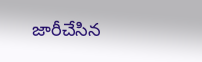జారీచేసిన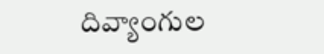దివ్యాంగుల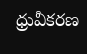ధ్రువీకరణ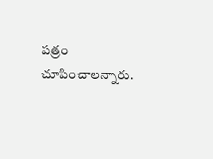పత్రం చూపించాలన్నారు.